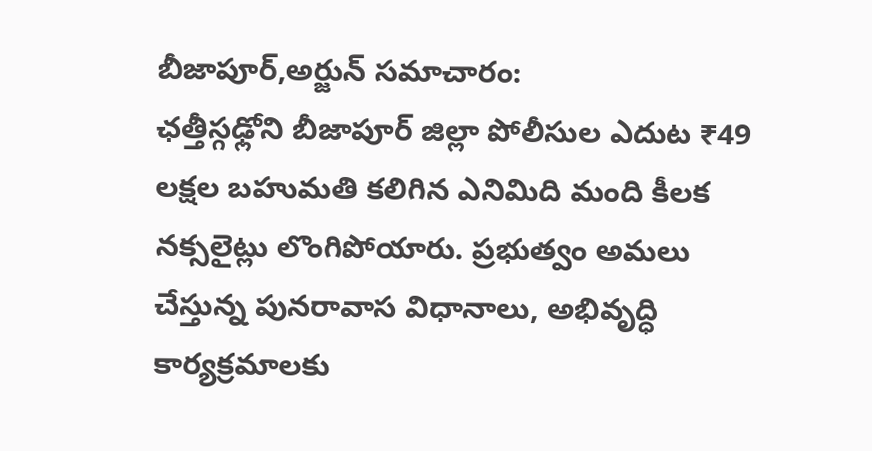బీజాపూర్,అర్జున్ సమాచారం:
ఛత్తీస్గఢ్లోని బీజాపూర్ జిల్లా పోలీసుల ఎదుట ₹49 లక్షల బహుమతి కలిగిన ఎనిమిది మంది కీలక నక్సలైట్లు లొంగిపోయారు. ప్రభుత్వం అమలు చేస్తున్న పునరావాస విధానాలు, అభివృద్ధి కార్యక్రమాలకు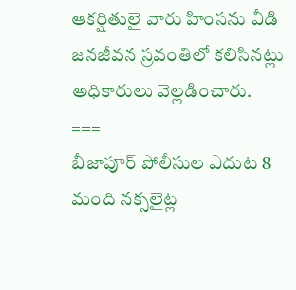ఆకర్షితులై వారు హింసను వీడి జనజీవన స్రవంతిలో కలిసినట్లు అధికారులు వెల్లడించారు.
===
బీజాపూర్ పోలీసుల ఎదుట 8 మంది నక్సలైట్ల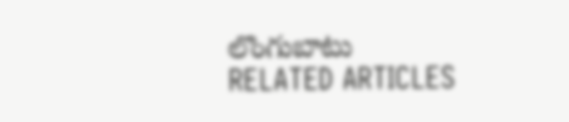లొంగుబాటు
RELATED ARTICLES